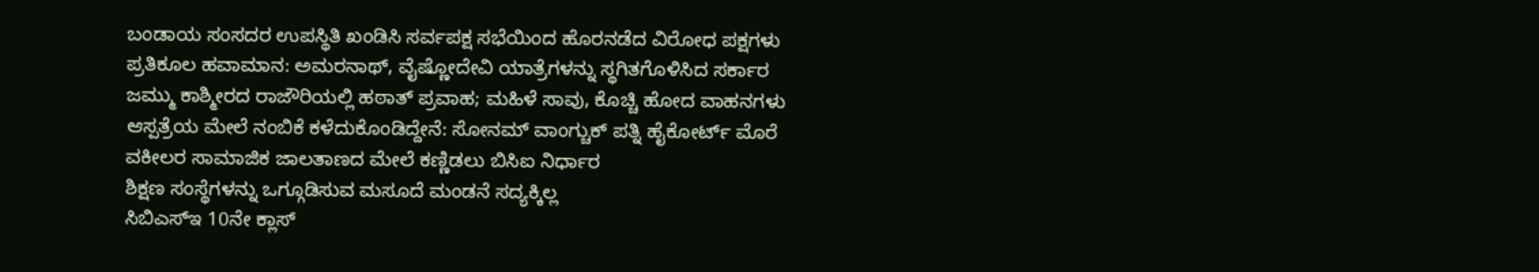ಬಂಡಾಯ ಸಂಸದರ ಉಪಸ್ಥಿತಿ ಖಂಡಿಸಿ ಸರ್ವಪಕ್ಷ ಸಭೆಯಿಂದ ಹೊರನಡೆದ ವಿರೋಧ ಪಕ್ಷಗಳು
ಪ್ರತಿಕೂಲ ಹವಾಮಾನ: ಅಮರನಾಥ್, ವೈಷ್ಣೋದೇವಿ ಯಾತ್ರೆಗಳನ್ನು ಸ್ಥಗಿತಗೊಳಿಸಿದ ಸರ್ಕಾರ
ಜಮ್ಮು ಕಾಶ್ಮೀರದ ರಾಜೌರಿಯಲ್ಲಿ ಹಠಾತ್ ಪ್ರವಾಹ; ಮಹಿಳೆ ಸಾವು, ಕೊಚ್ಚಿ ಹೋದ ವಾಹನಗಳು
ಆಸ್ಪತ್ರೆಯ ಮೇಲೆ ನಂಬಿಕೆ ಕಳೆದುಕೊಂಡಿದ್ದೇನೆ: ಸೋನಮ್ ವಾಂಗ್ಚುಕ್ ಪತ್ನಿ ಹೈಕೋರ್ಟ್ ಮೊರೆ
ವಕೀಲರ ಸಾಮಾಜಿಕ ಜಾಲತಾಣದ ಮೇಲೆ ಕಣ್ಣಿಡಲು ಬಿಸಿಐ ನಿರ್ಧಾರ
ಶಿಕ್ಷಣ ಸಂಸ್ಥೆಗಳನ್ನು ಒಗ್ಗೂಡಿಸುವ ಮಸೂದೆ ಮಂಡನೆ ಸದ್ಯಕ್ಕಿಲ್ಲ
ಸಿಬಿಎಸ್ಇ 10ನೇ ಕ್ಲಾಸ್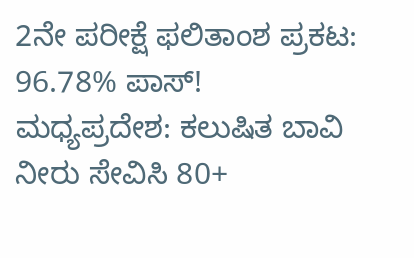2ನೇ ಪರೀಕ್ಷೆ ಫಲಿತಾಂಶ ಪ್ರಕಟ: 96.78% ಪಾಸ್!
ಮಧ್ಯಪ್ರದೇಶ: ಕಲುಷಿತ ಬಾವಿ ನೀರು ಸೇವಿಸಿ 80+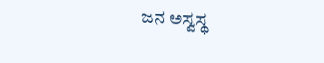ಜನ ಅಸ್ವಸ್ಥ